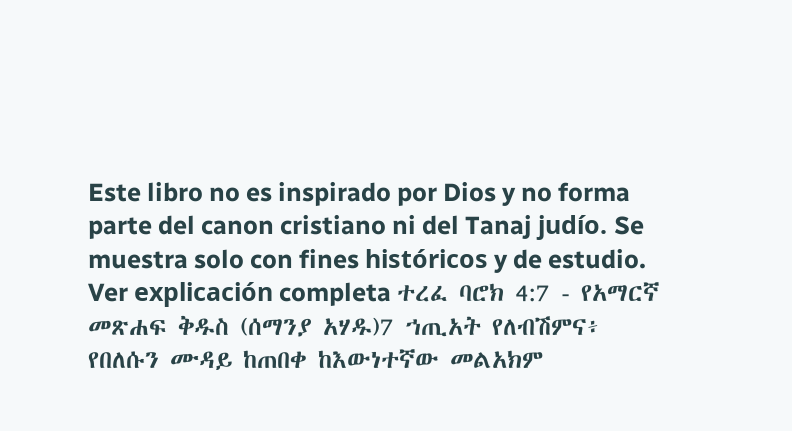Este libro no es inspirado por Dios y no forma parte del canon cristiano ni del Tanaj judío. Se muestra solo con fines históricos y de estudio. Ver explicación completa ተረፈ ባሮክ 4:7 - የአማርኛ መጽሐፍ ቅዱስ (ሰማንያ አሃዱ)7 ኀጢአት የለብሽምና፥ የበለሱን ሙዳይ ከጠበቀ ከእውነተኛው መልአክም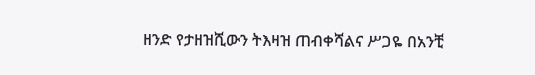ዘንድ የታዘዝሺውን ትእዛዝ ጠብቀሻልና ሥጋዬ በአንቺ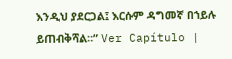እንዲህ ያደርጋል፤ እርሱም ዳግመኛ በኀይሉ ይጠብቅሻል።” Ver Capítulo |